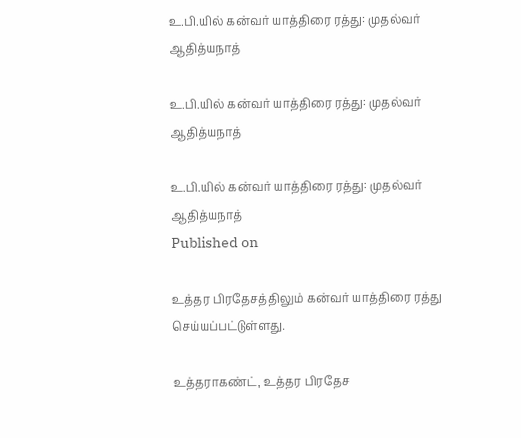உ.பி.யில் கன்வர் யாத்திரை ரத்து: முதல்வர் ஆதித்யநாத்

உ.பி.யில் கன்வர் யாத்திரை ரத்து: முதல்வர் ஆதித்யநாத்

உ.பி.யில் கன்வர் யாத்திரை ரத்து: முதல்வர் ஆதித்யநாத்
Published on

உத்தர பிரதேசத்திலும் கன்வர் யாத்திரை ரத்து செய்யப்பட்டுள்ளது.

உத்தராகண்ட், உத்தர பிரதேச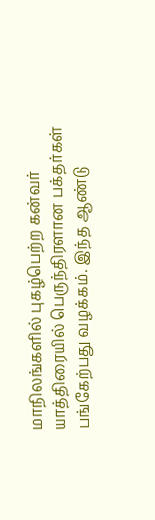மாநிலங்களில் புகழ்பெற்ற கன்வர் யாத்திரையில் பெருந்திரளான பக்தர்கள் பங்கேற்பது வழக்கம். இந்த ஆண்டு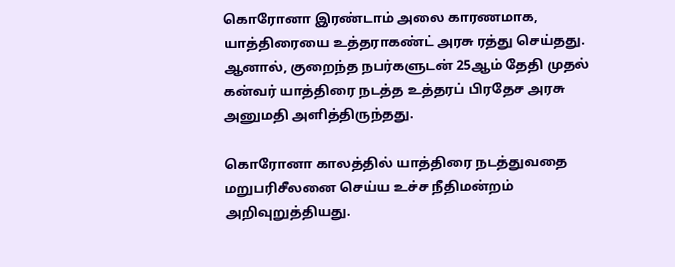கொரோனா இரண்டாம் அலை காரணமாக, யாத்திரையை உத்தராகண்ட் அரசு ரத்து செய்தது. ஆனால், குறைந்த நபர்களுடன் 25ஆம் தேதி முதல் கன்வர் யாத்திரை நடத்த உத்தரப் பிரதேச அரசு அனுமதி அளித்திருந்தது.

கொரோனா காலத்தில் யாத்திரை நடத்துவதை மறுபரிசீலனை செய்ய உச்ச நீதிமன்றம் அறிவுறுத்தியது.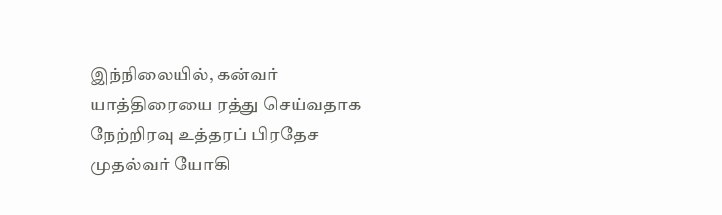இந்நிலையில், கன்வர் யாத்திரையை ரத்து செய்வதாக நேற்றிரவு உத்தரப் பிரதேச முதல்வர் யோகி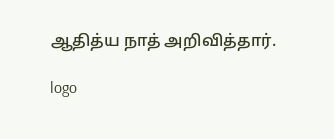ஆதித்ய நாத் அறிவித்தார்.

logo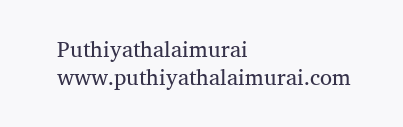Puthiyathalaimurai
www.puthiyathalaimurai.com